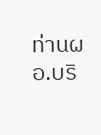ท่านผอ.บริ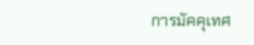การมัคคุเทศ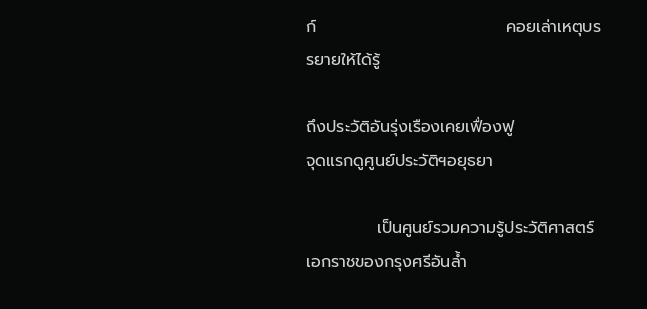ก์                                คอยเล่าเหตุบรรยายให้ได้รู้

ถึงประวัติอันรุ่งเรืองเคยเฟื่องฟู                                   จุดแรกดูศูนย์ประวัติฯอยุธยา

            เป็นศูนย์รวมความรู้ประวัติศาสตร์                  เอกราชของกรุงศรีอันล้ำ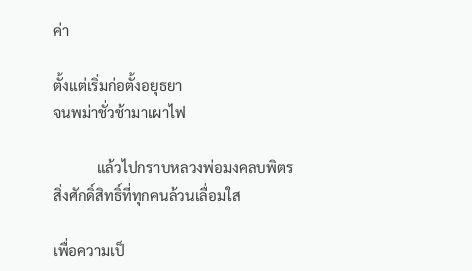ค่า

ตั้งแต่เริ่มก่อตั้งอยุธยา                                                  จนพม่าชั่วช้ามาเผาไฟ

            แล้วไปกราบหลวงพ่อมงคลบพิตร                  สิ่งศักดิ์สิทธิ์ที่ทุกคนล้วนเลื่อมใส

เพื่อความเป็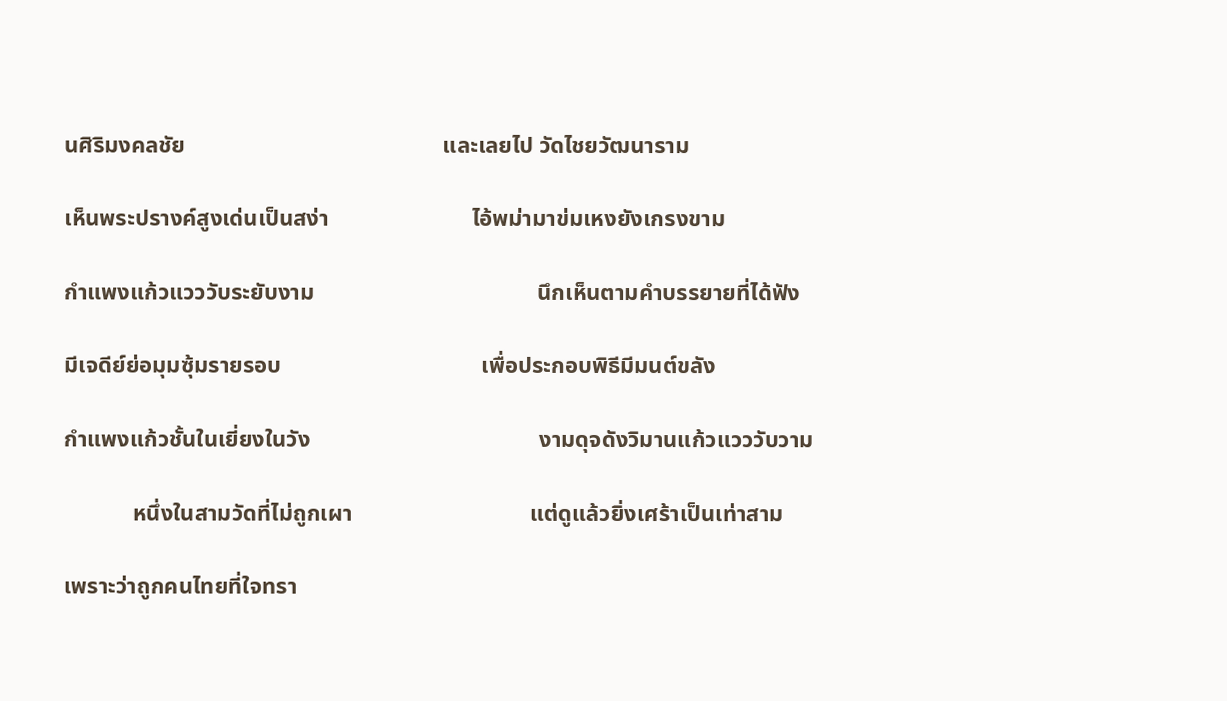นศิริมงคลชัย                                             และเลยไป วัดไชยวัฒนาราม

เห็นพระปรางค์สูงเด่นเป็นสง่า                         ไอ้พม่ามาข่มเหงยังเกรงขาม

กำแพงแก้วแวววับระยับงาม                                       นึกเห็นตามคำบรรยายที่ได้ฟัง

มีเจดีย์ย่อมุมซุ้มรายรอบ                                   เพื่อประกอบพิธีมีมนต์ขลัง

กำแพงแก้วชั้นในเยี่ยงในวัง                                        งามดุจดังวิมานแก้วแวววับวาม

            หนึ่งในสามวัดที่ไม่ถูกเผา                               แต่ดูแล้วยิ่งเศร้าเป็นเท่าสาม

เพราะว่าถูกคนไทยที่ใจทรา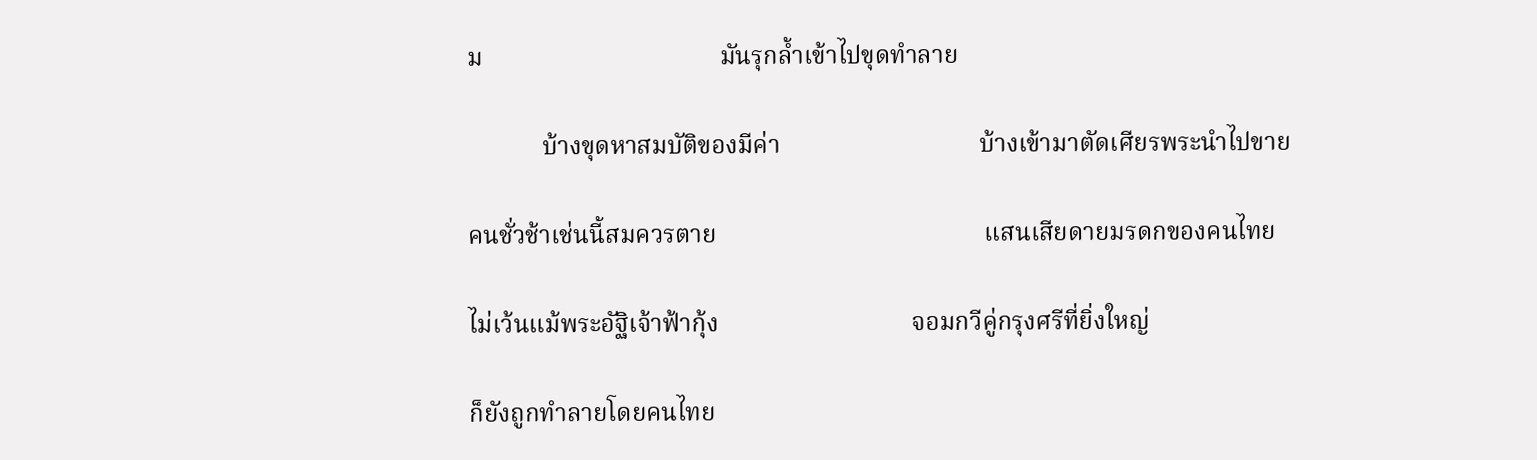ม                                      มันรุกล้ำเข้าไปขุดทำลาย

            บ้างขุดหาสมบัติของมีค่า                                บ้างเข้ามาตัดเศียรพระนำไปขาย

คนชั่วช้าเช่นนี้สมควรตาย                                           แสนเสียดายมรดกของคนไทย

ไม่เว้นแม้พระอัฐิเจ้าฟ้ากุ้ง                               จอมกวีคู่กรุงศรีที่ยิ่งใหญ่

ก็ยังถูกทำลายโดยคนไทย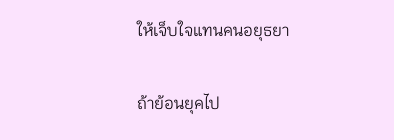ให้เจ็บใจแทนคนอยุธยา

ถ้าย้อนยุคไป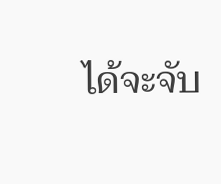ได้จะจับ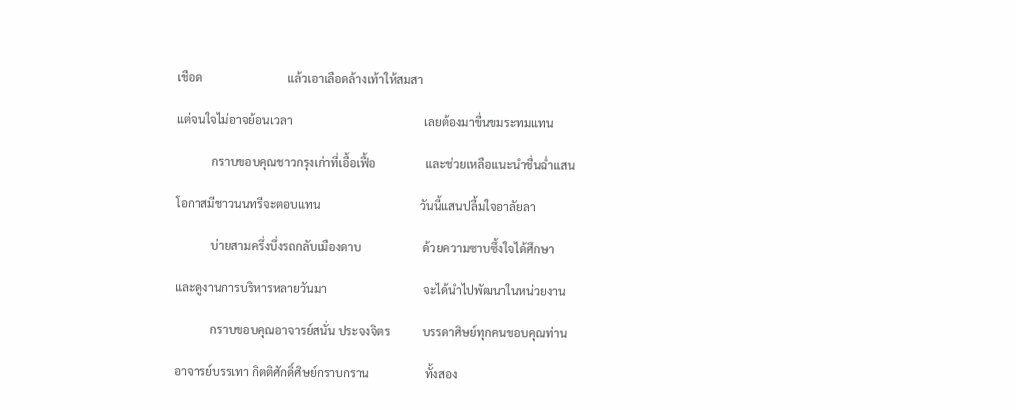เชือด                             แล้วเอาเลือดล้างเท้าให้สมสา

แต่จนใจไม่อาจย้อนเวลา                                             เลยต้องมาขื่นขมระทมแทน

            กราบขอบคุณชาวกรุงเก่าที่เอื้อเฟื้อ                 และช่วยเหลือแนะนำชื่นฉ่ำแสน

โอกาสมีชาวนนทรีจะตอบแทน                                  วันนี้แสนปลื้มใจอาลัยลา

            บ่ายสามครึ่งบึ่งรถกลับเมืองดาบ                     ด้วยความซาบซึ้งใจได้ศึกษา

และดูงานการบริหารหลายวันมา                                 จะได้นำไปพัฒนาในหน่วยงาน

            กราบขอบคุณอาจารย์สนั่น ประจงจิตร           บรรดาศิษย์ทุกคนขอบคุณท่าน

อาจารย์บรรเทา กิตติศักดิ์ศิษย์กราบกราน                   ทั้งสอง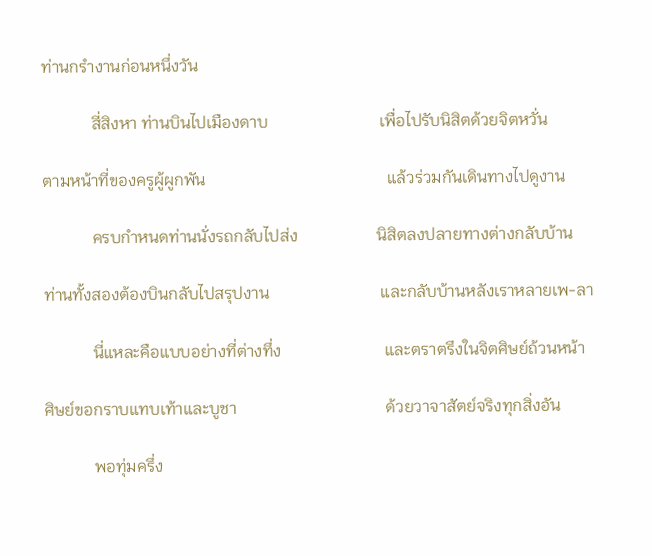ท่านกรำงานก่อนหนึ่งวัน

            สี่สิงหา ท่านบินไปเมืองดาบ                           เพื่อไปรับนิสิตด้วยจิตหวั่น

ตามหน้าที่ของครูผู้ผูกพัน                                            แล้วร่วมกันเดินทางไปดูงาน

            ครบกำหนดท่านนั่งรถกลับไปส่ง                   นิสิตลงปลายทางต่างกลับบ้าน

ท่านทั้งสองต้องบินกลับไปสรุปงาน                           และกลับบ้านหลังเราหลายเพ-ลา

            นี่แหละคือแบบอย่างที่ต่างทึ่ง                         และตราตรึงในจิตศิษย์ถ้วนหน้า

ศิษย์ขอกราบแทบเท้าและบูชา                                    ด้วยวาจาสัตย์จริงทุกสิ่งอัน

            พอทุ่มครึ่ง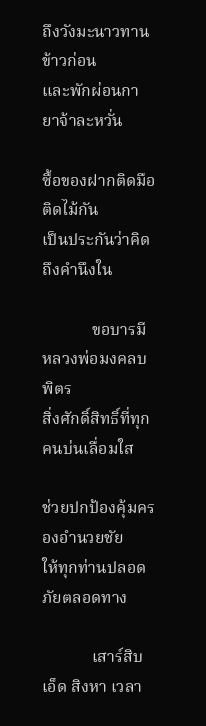ถึงวังมะนาวทานข้าวก่อน              และพักผ่อนกายาจ้าละหวั่น

ซื้อของฝากติดมือติดไม้กัน                                         เป็นประกันว่าคิดถึงคำนึงใน

            ขอบารมีหลวงพ่อมงคลบพิตร                        สิ่งศักดิ์สิทธิ์ที่ทุกคนบ่นเลื่อมใส

ช่วยปกป้องคุ้มครองอำนวยชัย                                   ให้ทุกท่านปลอดภัยตลอดทาง

            เสาร์สิบเอ็ด สิงหา เวลา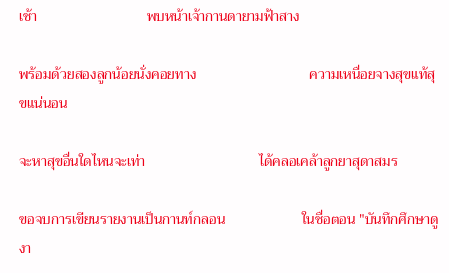เช้า                              พบหน้าเจ้ากานดายามฟ้าสาง

พร้อมด้วยสองลูกน้อยนั่งคอยทาง                               ความเหนื่อยจางสุขแท้สุขแน่นอน

จะหาสุขอื่นใดไหนจะเท่า                               ได้คลอเคล้าลูกยาสุดาสมร

ขอจบการเขียนรายงานเป็นกานท์กลอน                     ในชื่อตอน "บันทึกศึกษาดูงา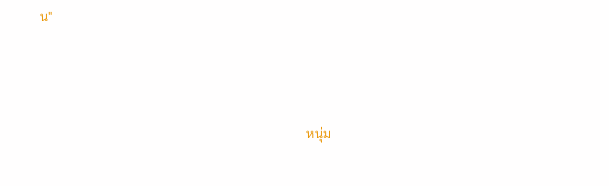น"



                                                                                    หนุ่ม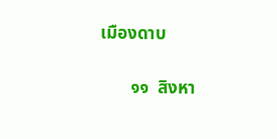เมืองดาบ

       ๑๑  สิงหา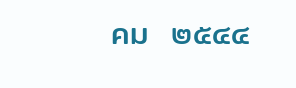คม  ๒๕๔๔